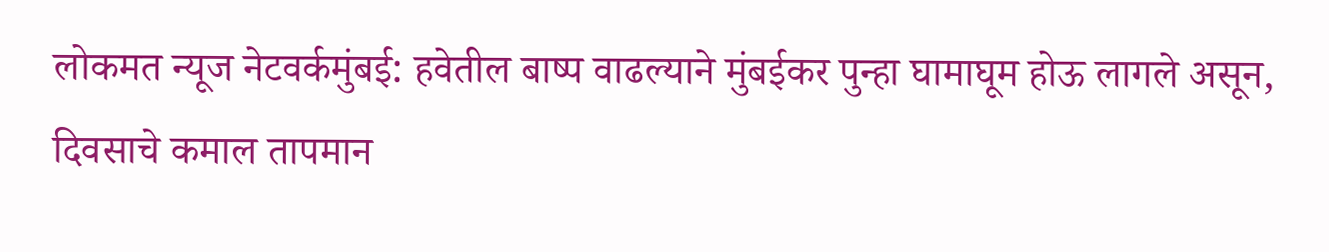लोकमत न्यूज नेटवर्कमुंबई: हवेतील बाष्प वाढल्याने मुंबईकर पुन्हा घामाघूम होऊ लागले असून, दिवसाचे कमाल तापमान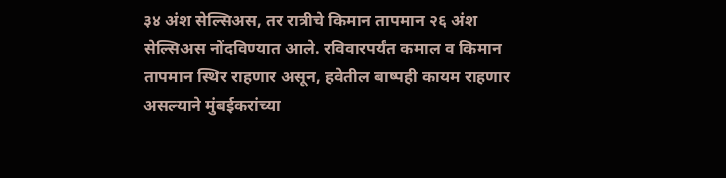३४ अंश सेल्सिअस, तर रात्रीचे किमान तापमान २६ अंश सेल्सिअस नोंदविण्यात आले. रविवारपर्यंत कमाल व किमान तापमान स्थिर राहणार असून, हवेतील बाष्पही कायम राहणार असल्याने मुंबईकरांच्या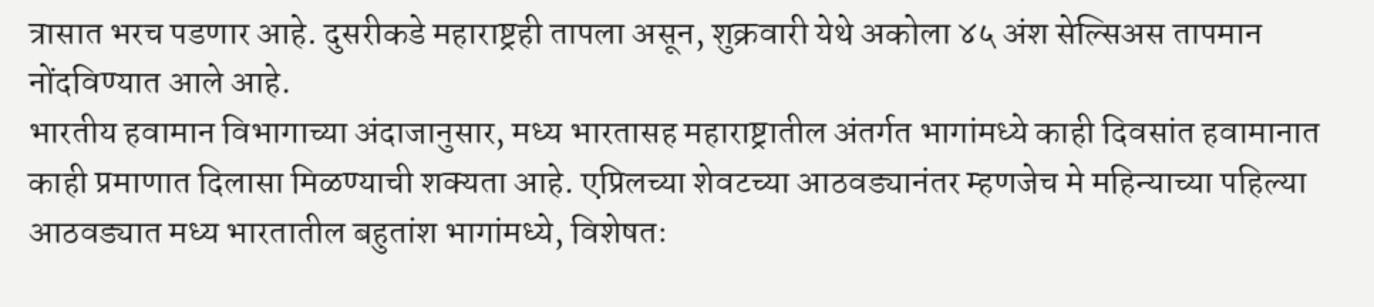त्रासात भरच पडणार आहे. दुसरीकडे महाराष्ट्रही तापला असून, शुक्रवारी येथे अकोला ४५ अंश सेल्सिअस तापमान नोंदविण्यात आले आहे.
भारतीय हवामान विभागाच्या अंदाजानुसार, मध्य भारतासह महाराष्ट्रातील अंतर्गत भागांमध्ये काही दिवसांत हवामानात काही प्रमाणात दिलासा मिळण्याची शक्यता आहे. एप्रिलच्या शेवटच्या आठवड्यानंतर म्हणजेच मे महिन्याच्या पहिल्या आठवड्यात मध्य भारतातील बहुतांश भागांमध्ये, विशेषतः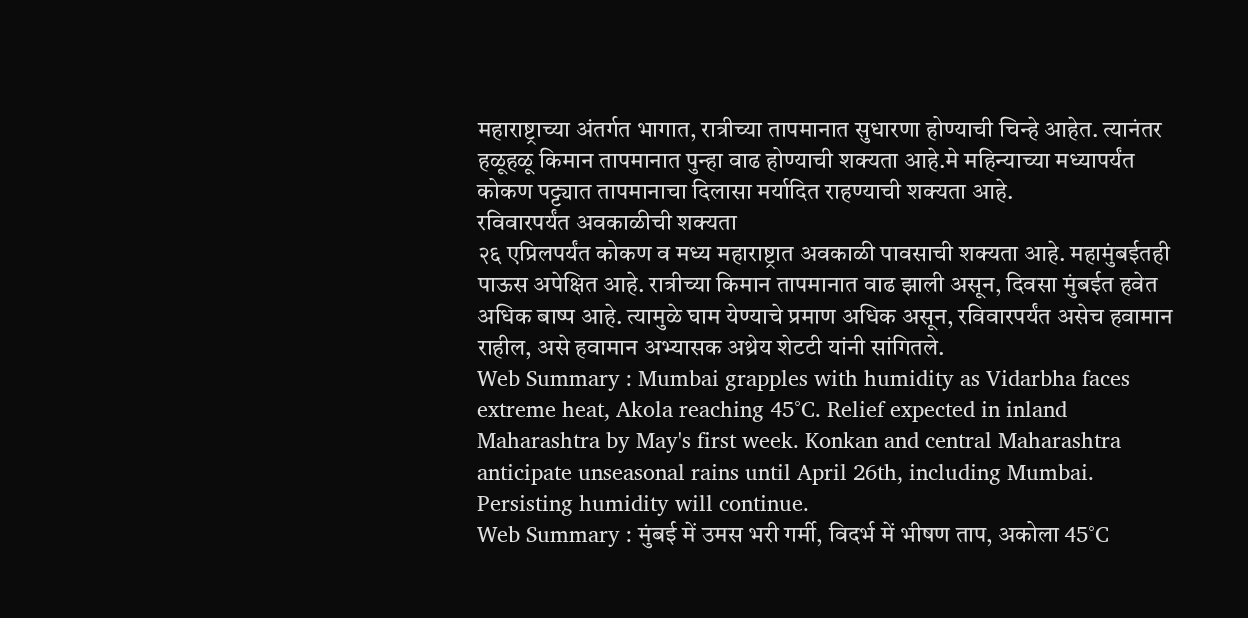महाराष्ट्राच्या अंतर्गत भागात, रात्रीच्या तापमानात सुधारणा होण्याची चिन्हे आहेत. त्यानंतर हळूहळू किमान तापमानात पुन्हा वाढ होण्याची शक्यता आहे.मे महिन्याच्या मध्यापर्यंत कोकण पट्ट्यात तापमानाचा दिलासा मर्यादित राहण्याची शक्यता आहे.
रविवारपर्यंत अवकाळीची शक्यता
२६ एप्रिलपर्यंत कोकण व मध्य महाराष्ट्रात अवकाळी पावसाची शक्यता आहे. महामुंबईतही पाऊस अपेक्षित आहे. रात्रीच्या किमान तापमानात वाढ झाली असून, दिवसा मुंबईत हवेत अधिक बाष्प आहे. त्यामुळे घाम येण्याचे प्रमाण अधिक असून, रविवारपर्यंत असेच हवामान राहील, असे हवामान अभ्यासक अथ्रेय शेटटी यांनी सांगितले.
Web Summary : Mumbai grapples with humidity as Vidarbha faces extreme heat, Akola reaching 45°C. Relief expected in inland Maharashtra by May's first week. Konkan and central Maharashtra anticipate unseasonal rains until April 26th, including Mumbai. Persisting humidity will continue.
Web Summary : मुंबई में उमस भरी गर्मी, विदर्भ में भीषण ताप, अकोला 45°C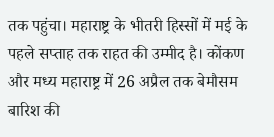तक पहुंचा। महाराष्ट्र के भीतरी हिस्सों में मई के पहले सप्ताह तक राहत की उम्मीद है। कोंकण और मध्य महाराष्ट्र में 26 अप्रैल तक बेमौसम बारिश की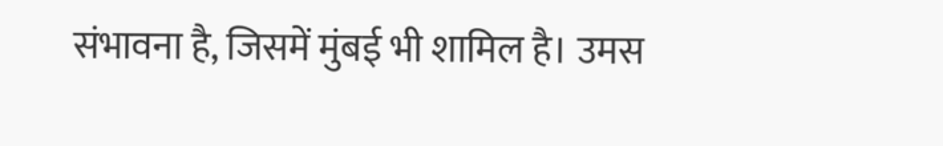संभावना है, जिसमें मुंबई भी शामिल है। उमस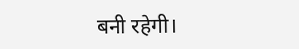बनी रहेगी।